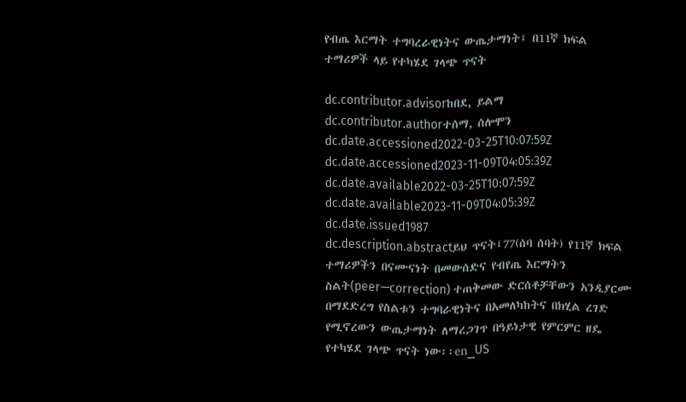የብጤ እርማት ተግባረራዊነትና ውጤታማነት፤ በ11ኛ ክፍል ተማሪዎች ላይ የተካሄደ ገላጭ ጥናት

dc.contributor.advisorከበደ, ይልማ
dc.contributor.authorተሰማ, ሰሎሞን
dc.date.accessioned2022-03-25T10:07:59Z
dc.date.accessioned2023-11-09T04:05:39Z
dc.date.available2022-03-25T10:07:59Z
dc.date.available2023-11-09T04:05:39Z
dc.date.issued1987
dc.description.abstractይህ ጥናት፤77(ሰባ ሰባት) የ11ኛ ክፍል ተማሪዎችን በናሙናነት በመውሰድና የብየጤ እርማትን ስልት(peer—correction) ተጠቅመው ድርሰቶቻቸውን አንዲያርሙ በማደድረግ የስልቱን ተግባራዊነትና በአመለካከትና በክሂል ረገድ የሚኖረውን ውጤታማነት ለማረጋገጥ በዓይነታዊ የምርምር ዘዴ የተካሄደ ገላጭ ጥናት ነው፡፡en_US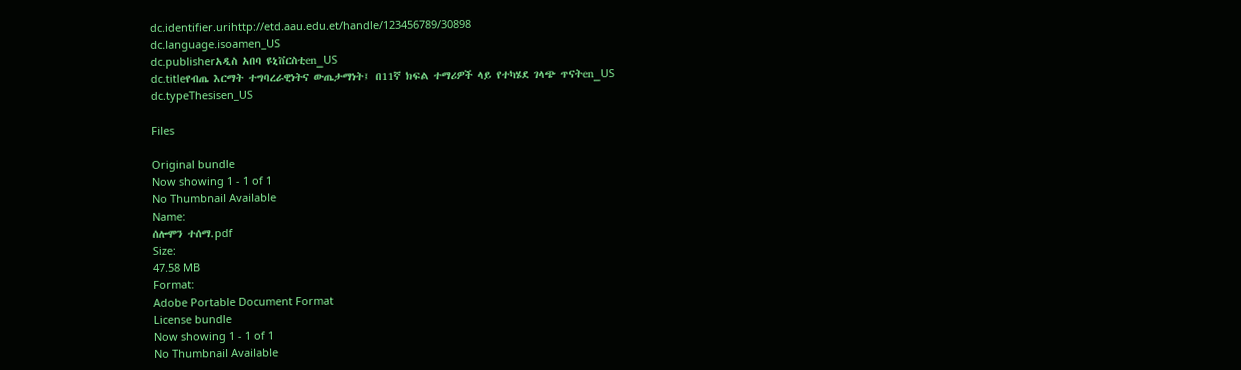dc.identifier.urihttp://etd.aau.edu.et/handle/123456789/30898
dc.language.isoamen_US
dc.publisherአዲስ አበባ ዩኒቨርስቲen_US
dc.titleየብጤ እርማት ተግባረራዊነትና ውጤታማነት፤ በ11ኛ ክፍል ተማሪዎች ላይ የተካሄደ ገላጭ ጥናትen_US
dc.typeThesisen_US

Files

Original bundle
Now showing 1 - 1 of 1
No Thumbnail Available
Name:
ሰሎሞን ተሰማ.pdf
Size:
47.58 MB
Format:
Adobe Portable Document Format
License bundle
Now showing 1 - 1 of 1
No Thumbnail Available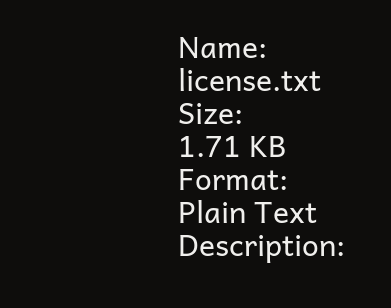Name:
license.txt
Size:
1.71 KB
Format:
Plain Text
Description: